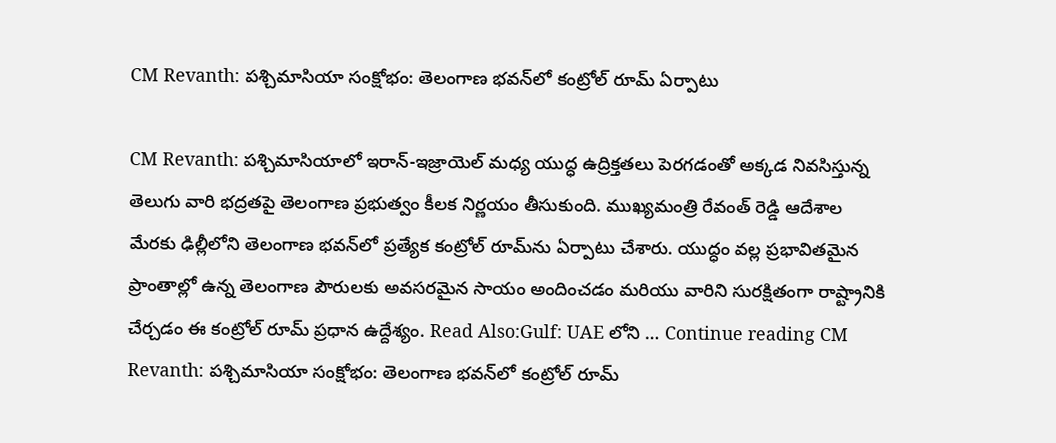CM Revanth: పశ్చిమాసియా సంక్షోభం: తెలంగాణ భవన్‌లో కంట్రోల్ రూమ్ ఏర్పాటు

CM Revanth: పశ్చిమాసియాలో ఇరాన్-ఇజ్రాయెల్ మధ్య యుద్ధ ఉద్రిక్తతలు పెరగడంతో అక్కడ నివసిస్తున్న తెలుగు వారి భద్రతపై తెలంగాణ ప్రభుత్వం కీలక నిర్ణయం తీసుకుంది. ముఖ్యమంత్రి రేవంత్ రెడ్డి ఆదేశాల మేరకు ఢిల్లీలోని తెలంగాణ భవన్‌లో ప్రత్యేక కంట్రోల్ రూమ్‌ను ఏర్పాటు చేశారు. యుద్ధం వల్ల ప్రభావితమైన ప్రాంతాల్లో ఉన్న తెలంగాణ పౌరులకు అవసరమైన సాయం అందించడం మరియు వారిని సురక్షితంగా రాష్ట్రానికి చేర్చడం ఈ కంట్రోల్ రూమ్ ప్రధాన ఉద్దేశ్యం. Read Also:Gulf: UAE లోని … Continue reading CM Revanth: పశ్చిమాసియా సంక్షోభం: తెలంగాణ భవన్‌లో కంట్రోల్ రూమ్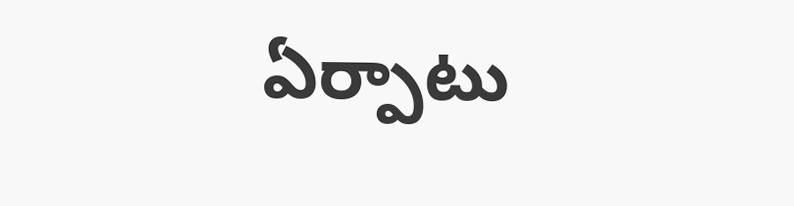ఏర్పాటు